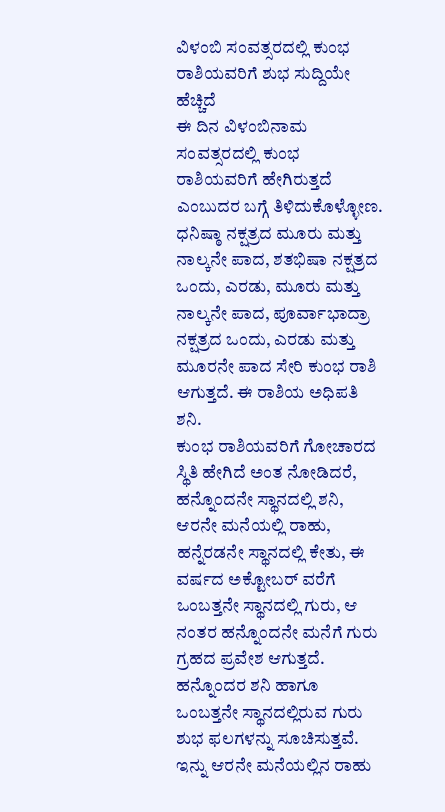ವಿಳಂಬಿ ಸಂವತ್ಸರದಲ್ಲಿ ಕುಂಭ ರಾಶಿಯವರಿಗೆ ಶುಭ ಸುದ್ದಿಯೇ ಹೆಚ್ಚಿದೆ
ಈ ದಿನ ವಿಳಂಬಿನಾಮ ಸಂವತ್ಸರದಲ್ಲಿ ಕುಂಭ ರಾಶಿಯವರಿಗೆ ಹೇಗಿರುತ್ತದೆ ಎಂಬುದರ ಬಗ್ಗೆ ತಿಳಿದುಕೊಳ್ಳೋಣ. ಧನಿಷ್ಠಾ ನಕ್ಷತ್ರದ ಮೂರು ಮತ್ತು ನಾಲ್ಕನೇ ಪಾದ, ಶತಭಿಷಾ ನಕ್ಷತ್ರದ ಒಂದು, ಎರಡು, ಮೂರು ಮತ್ತು ನಾಲ್ಕನೇ ಪಾದ, ಪೂರ್ವಾಭಾದ್ರಾ ನಕ್ಷತ್ರದ ಒಂದು, ಎರಡು ಮತ್ತು ಮೂರನೇ ಪಾದ ಸೇರಿ ಕುಂಭ ರಾಶಿ ಆಗುತ್ತದೆ. ಈ ರಾಶಿಯ ಅಧಿಪತಿ ಶನಿ.
ಕುಂಭ ರಾಶಿಯವರಿಗೆ ಗೋಚಾರದ ಸ್ಥಿತಿ ಹೇಗಿದೆ ಅಂತ ನೋಡಿದರೆ, ಹನ್ನೊಂದನೇ ಸ್ಥಾನದಲ್ಲಿ ಶನಿ, ಆರನೇ ಮನೆಯಲ್ಲಿ ರಾಹು, ಹನ್ನೆರಡನೇ ಸ್ಥಾನದಲ್ಲಿ ಕೇತು, ಈ ವರ್ಷದ ಅಕ್ಟೋಬರ್ ವರೆಗೆ ಒಂಬತ್ತನೇ ಸ್ಥಾನದಲ್ಲಿ ಗುರು, ಆ ನಂತರ ಹನ್ನೊಂದನೇ ಮನೆಗೆ ಗುರು ಗ್ರಹದ ಪ್ರವೇಶ ಆಗುತ್ತದೆ.
ಹನ್ನೊಂದರ ಶನಿ ಹಾಗೂ ಒಂಬತ್ತನೇ ಸ್ಥಾನದಲ್ಲಿರುವ ಗುರು ಶುಭ ಫಲಗಳನ್ನು ಸೂಚಿಸುತ್ತವೆ. ಇನ್ನು ಆರನೇ ಮನೆಯಲ್ಲಿನ ರಾಹು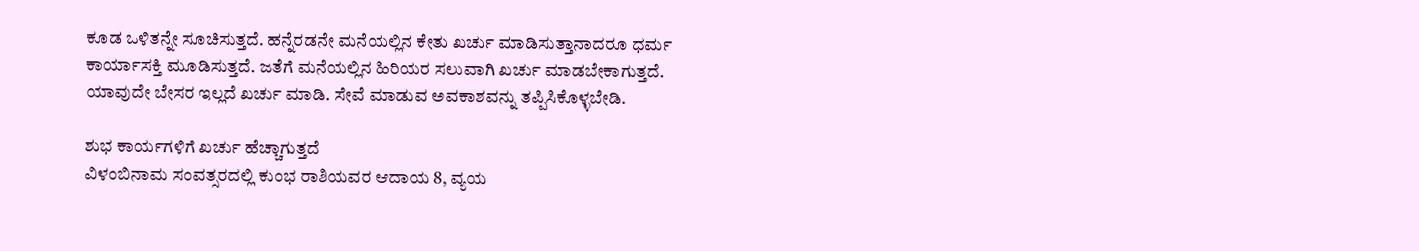ಕೂಡ ಒಳಿತನ್ನೇ ಸೂಚಿಸುತ್ತದೆ. ಹನ್ನೆರಡನೇ ಮನೆಯಲ್ಲಿನ ಕೇತು ಖರ್ಚು ಮಾಡಿಸುತ್ತಾನಾದರೂ ಧರ್ಮ ಕಾರ್ಯಾಸಕ್ತಿ ಮೂಡಿಸುತ್ತದೆ. ಜತೆಗೆ ಮನೆಯಲ್ಲಿನ ಹಿರಿಯರ ಸಲುವಾಗಿ ಖರ್ಚು ಮಾಡಬೇಕಾಗುತ್ತದೆ. ಯಾವುದೇ ಬೇಸರ ಇಲ್ಲದೆ ಖರ್ಚು ಮಾಡಿ. ಸೇವೆ ಮಾಡುವ ಅವಕಾಶವನ್ನು ತಪ್ಪಿಸಿಕೊಳ್ಳಬೇಡಿ.

ಶುಭ ಕಾರ್ಯಗಳಿಗೆ ಖರ್ಚು ಹೆಚ್ಚಾಗುತ್ತದೆ
ವಿಳಂಬಿನಾಮ ಸಂವತ್ಸರದಲ್ಲಿ ಕುಂಭ ರಾಶಿಯವರ ಆದಾಯ 8, ವ್ಯಯ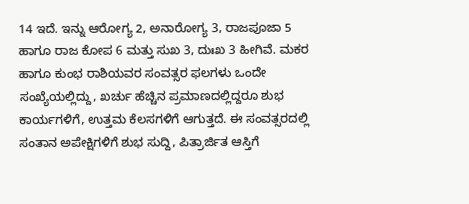14 ಇದೆ. ಇನ್ನು ಆರೋಗ್ಯ 2, ಅನಾರೋಗ್ಯ 3, ರಾಜಪೂಜಾ 5 ಹಾಗೂ ರಾಜ ಕೋಪ 6 ಮತ್ತು ಸುಖ 3, ದುಃಖ 3 ಹೀಗಿವೆ. ಮಕರ ಹಾಗೂ ಕುಂಭ ರಾಶಿಯವರ ಸಂವತ್ಸರ ಫಲಗಳು ಒಂದೇ ಸಂಖ್ಯೆಯಲ್ಲಿದ್ದು, ಖರ್ಚು ಹೆಚ್ಚಿನ ಪ್ರಮಾಣದಲ್ಲಿದ್ದರೂ ಶುಭ ಕಾರ್ಯಗಳಿಗೆ, ಉತ್ತಮ ಕೆಲಸಗಳಿಗೆ ಆಗುತ್ತದೆ. ಈ ಸಂವತ್ಸರದಲ್ಲಿ ಸಂತಾನ ಅಪೇಕ್ಷಿಗಳಿಗೆ ಶುಭ ಸುದ್ದಿ, ಪಿತ್ರಾರ್ಜಿತ ಆಸ್ತಿಗೆ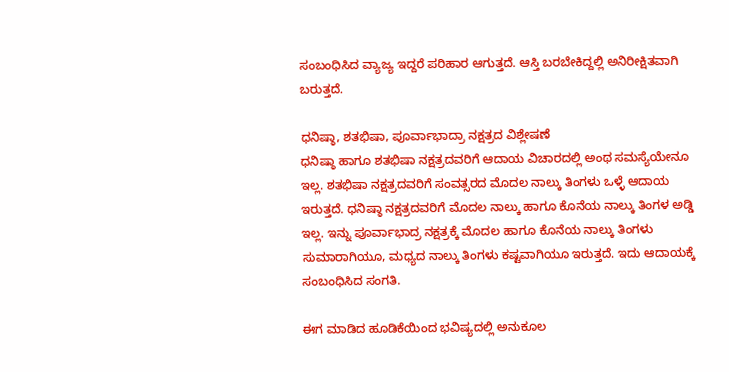ಸಂಬಂಧಿಸಿದ ವ್ಯಾಜ್ಯ ಇದ್ದರೆ ಪರಿಹಾರ ಆಗುತ್ತದೆ. ಆಸ್ತಿ ಬರಬೇಕಿದ್ದಲ್ಲಿ ಅನಿರೀಕ್ಷಿತವಾಗಿ ಬರುತ್ತದೆ.

ಧನಿಷ್ಠಾ, ಶತಭಿಷಾ, ಪೂರ್ವಾಭಾದ್ರಾ ನಕ್ಷತ್ರದ ವಿಶ್ಲೇಷಣೆ
ಧನಿಷ್ಠಾ ಹಾಗೂ ಶತಭಿಷಾ ನಕ್ಷತ್ರದವರಿಗೆ ಆದಾಯ ವಿಚಾರದಲ್ಲಿ ಅಂಥ ಸಮಸ್ಯೆಯೇನೂ ಇಲ್ಲ. ಶತಭಿಷಾ ನಕ್ಷತ್ರದವರಿಗೆ ಸಂವತ್ಸರದ ಮೊದಲ ನಾಲ್ಕು ತಿಂಗಳು ಒಳ್ಳೆ ಆದಾಯ ಇರುತ್ತದೆ. ಧನಿಷ್ಠಾ ನಕ್ಷತ್ರದವರಿಗೆ ಮೊದಲ ನಾಲ್ಕು ಹಾಗೂ ಕೊನೆಯ ನಾಲ್ಕು ತಿಂಗಳ ಅಡ್ಡಿ ಇಲ್ಲ. ಇನ್ನು ಪೂರ್ವಾಭಾದ್ರ ನಕ್ಷತ್ರಕ್ಕೆ ಮೊದಲ ಹಾಗೂ ಕೊನೆಯ ನಾಲ್ಕು ತಿಂಗಳು ಸುಮಾರಾಗಿಯೂ, ಮಧ್ಯದ ನಾಲ್ಕು ತಿಂಗಳು ಕಷ್ಟವಾಗಿಯೂ ಇರುತ್ತದೆ. ಇದು ಆದಾಯಕ್ಕೆ ಸಂಬಂಧಿಸಿದ ಸಂಗತಿ.

ಈಗ ಮಾಡಿದ ಹೂಡಿಕೆಯಿಂದ ಭವಿಷ್ಯದಲ್ಲಿ ಅನುಕೂಲ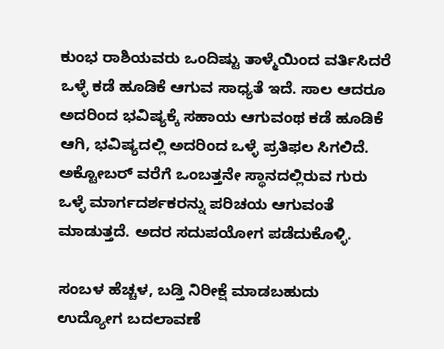ಕುಂಭ ರಾಶಿಯವರು ಒಂದಿಷ್ಟು ತಾಳ್ಮೆಯಿಂದ ವರ್ತಿಸಿದರೆ ಒಳ್ಳೆ ಕಡೆ ಹೂಡಿಕೆ ಆಗುವ ಸಾಧ್ಯತೆ ಇದೆ. ಸಾಲ ಆದರೂ ಅದರಿಂದ ಭವಿಷ್ಯಕ್ಕೆ ಸಹಾಯ ಆಗುವಂಥ ಕಡೆ ಹೂಡಿಕೆ ಆಗಿ, ಭವಿಷ್ಯದಲ್ಲಿ ಅದರಿಂದ ಒಳ್ಳೆ ಪ್ರತಿಫಲ ಸಿಗಲಿದೆ. ಅಕ್ಟೋಬರ್ ವರೆಗೆ ಒಂಬತ್ತನೇ ಸ್ಥಾನದಲ್ಲಿರುವ ಗುರು ಒಳ್ಳೆ ಮಾರ್ಗದರ್ಶಕರನ್ನು ಪರಿಚಯ ಆಗುವಂತೆ ಮಾಡುತ್ತದೆ. ಅದರ ಸದುಪಯೋಗ ಪಡೆದುಕೊಳ್ಳಿ.

ಸಂಬಳ ಹೆಚ್ಚಳ, ಬಡ್ತಿ ನಿರೀಕ್ಷೆ ಮಾಡಬಹುದು
ಉದ್ಯೋಗ ಬದಲಾವಣೆ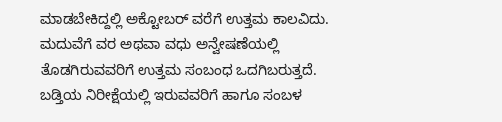ಮಾಡಬೇಕಿದ್ದಲ್ಲಿ ಅಕ್ಟೋಬರ್ ವರೆಗೆ ಉತ್ತಮ ಕಾಲವಿದು. ಮದುವೆಗೆ ವರ ಅಥವಾ ವಧು ಅನ್ವೇಷಣೆಯಲ್ಲಿ ತೊಡಗಿರುವವರಿಗೆ ಉತ್ತಮ ಸಂಬಂಧ ಒದಗಿಬರುತ್ತದೆ. ಬಡ್ತಿಯ ನಿರೀಕ್ಷೆಯಲ್ಲಿ ಇರುವವರಿಗೆ ಹಾಗೂ ಸಂಬಳ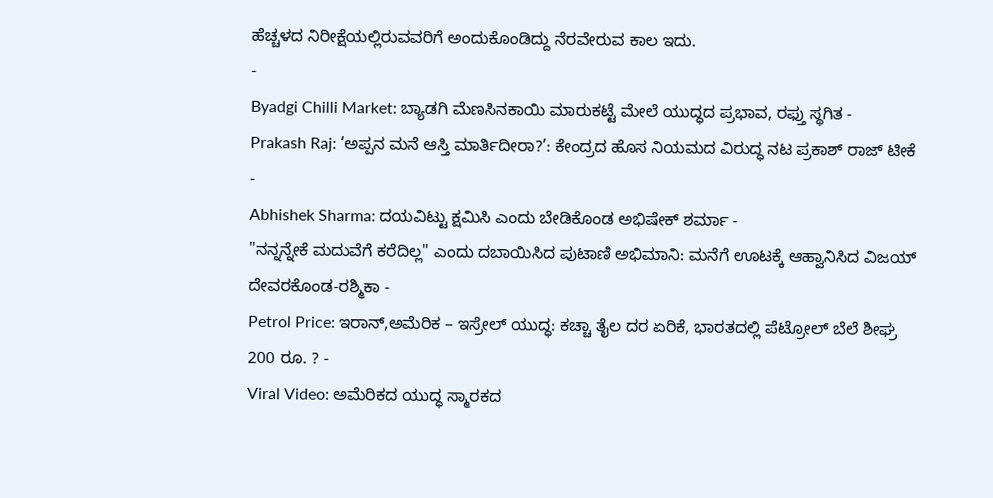ಹೆಚ್ಚಳದ ನಿರೀಕ್ಷೆಯಲ್ಲಿರುವವರಿಗೆ ಅಂದುಕೊಂಡಿದ್ದು ನೆರವೇರುವ ಕಾಲ ಇದು.
-
Byadgi Chilli Market: ಬ್ಯಾಡಗಿ ಮೆಣಸಿನಕಾಯಿ ಮಾರುಕಟ್ಟೆ ಮೇಲೆ ಯುದ್ಧದ ಪ್ರಭಾವ, ರಫ್ತು ಸ್ಥಗಿತ -
Prakash Raj: ‘ಅಪ್ಪನ ಮನೆ ಆಸ್ತಿ ಮಾರ್ತಿದೀರಾ?’: ಕೇಂದ್ರದ ಹೊಸ ನಿಯಮದ ವಿರುದ್ಧ ನಟ ಪ್ರಕಾಶ್ ರಾಜ್ ಟೀಕೆ -
Abhishek Sharma: ದಯವಿಟ್ಟು ಕ್ಷಮಿಸಿ ಎಂದು ಬೇಡಿಕೊಂಡ ಅಭಿಷೇಕ್ ಶರ್ಮಾ -
"ನನ್ನನ್ನೇಕೆ ಮದುವೆಗೆ ಕರೆದಿಲ್ಲ" ಎಂದು ದಬಾಯಿಸಿದ ಪುಟಾಣಿ ಅಭಿಮಾನಿ: ಮನೆಗೆ ಊಟಕ್ಕೆ ಆಹ್ವಾನಿಸಿದ ವಿಜಯ್ ದೇವರಕೊಂಡ-ರಶ್ಮಿಕಾ -
Petrol Price: ಇರಾನ್,ಅಮೆರಿಕ – ಇಸ್ರೇಲ್ ಯುದ್ಧ: ಕಚ್ಚಾ ತೈಲ ದರ ಏರಿಕೆ, ಭಾರತದಲ್ಲಿ ಪೆಟ್ರೋಲ್ ಬೆಲೆ ಶೀಘ್ರ 200 ರೂ. ? -
Viral Video: ಅಮೆರಿಕದ ಯುದ್ಧ ಸ್ಮಾರಕದ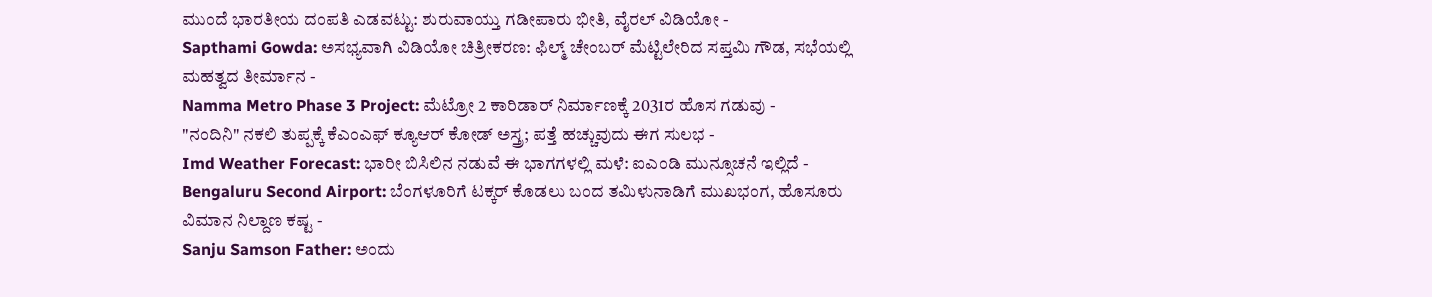ಮುಂದೆ ಭಾರತೀಯ ದಂಪತಿ ಎಡವಟ್ಟು: ಶುರುವಾಯ್ತು ಗಡೀಪಾರು ಭೀತಿ, ವೈರಲ್ ವಿಡಿಯೋ -
Sapthami Gowda: ಅಸಭ್ಯವಾಗಿ ವಿಡಿಯೋ ಚಿತ್ರೀಕರಣ: ಫಿಲ್ಮ್ ಚೇಂಬರ್ ಮೆಟ್ಟಿಲೇರಿದ ಸಪ್ತಮಿ ಗೌಡ, ಸಭೆಯಲ್ಲಿ ಮಹತ್ವದ ತೀರ್ಮಾನ -
Namma Metro Phase 3 Project: ಮೆಟ್ರೋ 2 ಕಾರಿಡಾರ್ ನಿರ್ಮಾಣಕ್ಕೆ 2031ರ ಹೊಸ ಗಡುವು -
"ನಂದಿನಿ" ನಕಲಿ ತುಪ್ಪಕ್ಕೆ ಕೆಎಂಎಫ್ ಕ್ಯೂಆರ್ ಕೋಡ್ ಅಸ್ತ್ರ; ಪತ್ತೆ ಹಚ್ಚುವುದು ಈಗ ಸುಲಭ -
Imd Weather Forecast: ಭಾರೀ ಬಿಸಿಲಿನ ನಡುವೆ ಈ ಭಾಗಗಳಲ್ಲಿ ಮಳೆ: ಐಎಂಡಿ ಮುನ್ಸೂಚನೆ ಇಲ್ಲಿದೆ -
Bengaluru Second Airport: ಬೆಂಗಳೂರಿಗೆ ಟಕ್ಕರ್ ಕೊಡಲು ಬಂದ ತಮಿಳುನಾಡಿಗೆ ಮುಖಭಂಗ, ಹೊಸೂರು ವಿಮಾನ ನಿಲ್ದಾಣ ಕಷ್ಟ -
Sanju Samson Father: ಅಂದು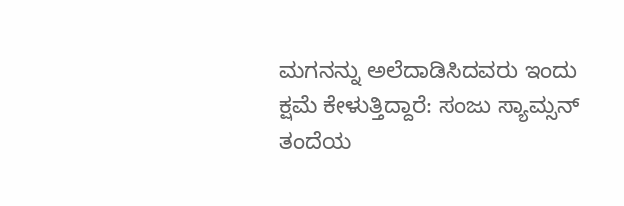ಮಗನನ್ನು ಅಲೆದಾಡಿಸಿದವರು ಇಂದು ಕ್ಷಮೆ ಕೇಳುತ್ತಿದ್ದಾರೆ: ಸಂಜು ಸ್ಯಾಮ್ಸನ್ ತಂದೆಯ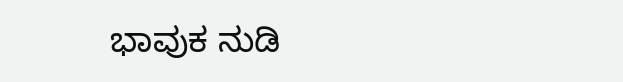ಭಾವುಕ ನುಡಿ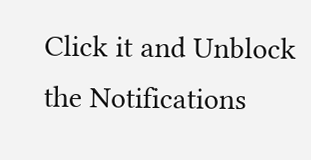Click it and Unblock the Notifications